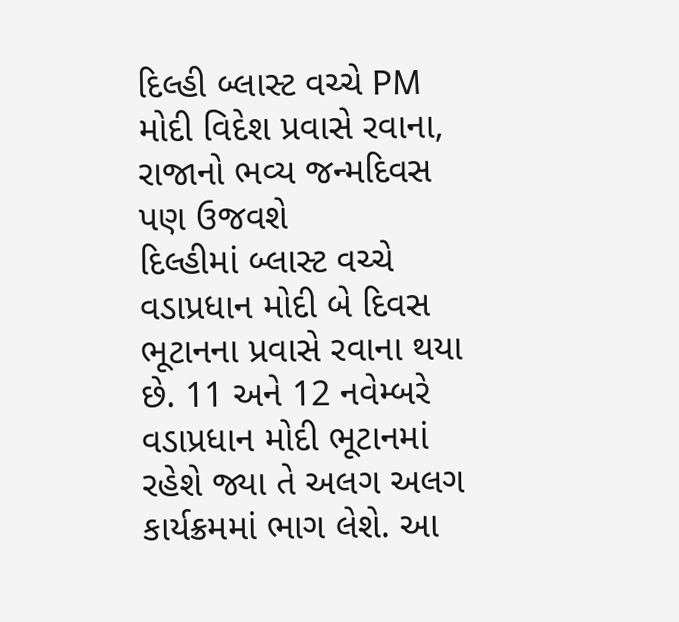દિલ્હી બ્લાસ્ટ વચ્ચે PM મોદી વિદેશ પ્રવાસે રવાના, રાજાનો ભવ્ય જન્મદિવસ પણ ઉજવશે
દિલ્હીમાં બ્લાસ્ટ વચ્ચે વડાપ્રધાન મોદી બે દિવસ ભૂટાનના પ્રવાસે રવાના થયા છે. 11 અને 12 નવેમ્બરે વડાપ્રધાન મોદી ભૂટાનમાં રહેશે જ્યા તે અલગ અલગ કાર્યક્રમમાં ભાગ લેશે. આ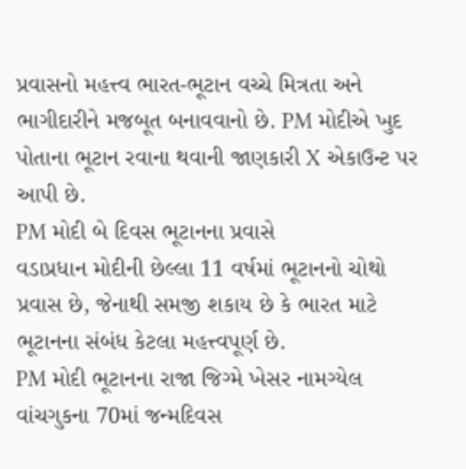પ્રવાસનો મહત્ત્વ ભારત-ભૂટાન વચ્ચે મિત્રતા અને ભાગીદારીને મજબૂત બનાવવાનો છે. PM મોદીએ ખુદ પોતાના ભૂટાન રવાના થવાની જાણકારી X એકાઉન્ટ પર આપી છે.
PM મોદી બે દિવસ ભૂટાનના પ્રવાસે
વડાપ્રધાન મોદીની છેલ્લા 11 વર્ષમાં ભૂટાનનો ચોથો પ્રવાસ છે, જેનાથી સમજી શકાય છે કે ભારત માટે ભૂટાનના સંબંધ કેટલા મહત્ત્વપૂર્ણ છે.
PM મોદી ભૂટાનના રાજા જિગ્મે ખેસર નામગ્યેલ વાંચગુકના 70માં જન્મદિવસ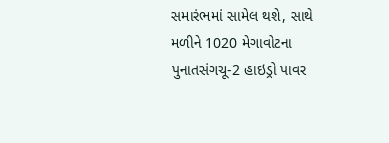સમારંભમાં સામેલ થશે, સાથે મળીને 1020 મેગાવોટના પુનાતસંગચૂ-2 હાઇડ્રો પાવર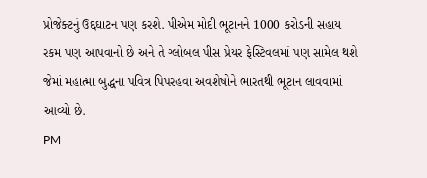પ્રોજેક્ટનું ઉદ્દઘાટન પણ કરશે. પીએમ મોદી ભૂટાનને 1000 કરોડની સહાય રકમ પણ આપવાનો છે અને તે ગ્લોબલ પીસ પ્રેયર ફેસ્ટિવલમાં પણ સામેલ થશે જેમાં મહાત્મા બુદ્ધના પવિત્ર પિપરહવા અવશેષોને ભારતથી ભૂટાન લાવવામાં આવ્યો છે.
PM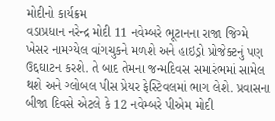મોદીનો કાર્યક્રમ
વડાપ્રધાન નરેન્દ્ર મોદી 11 નવેમ્બરે ભૂટાનના રાજા જિગ્મે ખેસર નામગ્યેલ વાંગચુકને મળશે અને હાઇડ્રો પ્રોજેક્ટનું પણ ઉદ્દઘાટન કરશે. તે બાદ તેમના જન્મદિવસ સમારંભમાં સામેલ થશે અને ગ્લોબલ પીસ પ્રેયર ફેસ્ટિવલમાં ભાગ લેશે. પ્રવાસના બીજા દિવસે એટલે કે 12 નવેમ્બરે પીએમ મોદી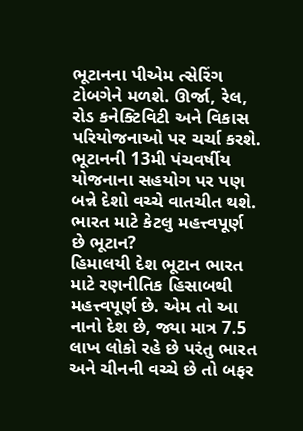ભૂટાનના પીએમ ત્સેરિંગ ટોબગેને મળશે. ઊર્જા, રેલ, રોડ કનેક્ટિવિટી અને વિકાસ પરિયોજનાઓ પર ચર્ચા કરશે. ભૂટાનની 13મી પંચવર્ષીય યોજનાના સહયોગ પર પણ બન્ને દેશો વચ્ચે વાતચીત થશે.
ભારત માટે કેટલુ મહત્ત્વપૂર્ણ છે ભૂટાન?
હિમાલયી દેશ ભૂટાન ભારત માટે રણનીતિક હિસાબથી મહત્ત્વપૂર્ણ છે. એમ તો આ નાનો દેશ છે, જ્યા માત્ર 7.5 લાખ લોકો રહે છે પરંતુ ભારત અને ચીનની વચ્ચે છે તો બફર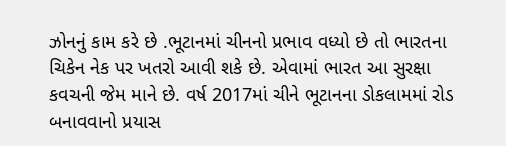ઝોનનું કામ કરે છે .ભૂટાનમાં ચીનનો પ્રભાવ વધ્યો છે તો ભારતના ચિકેન નેક પર ખતરો આવી શકે છે. એવામાં ભારત આ સુરક્ષા કવચની જેમ માને છે. વર્ષ 2017માં ચીને ભૂટાનના ડોકલામમાં રોડ બનાવવાનો પ્રયાસ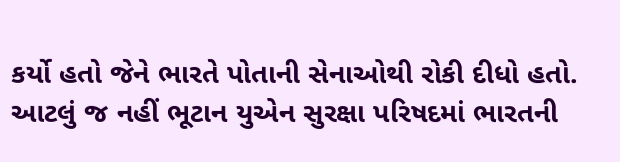કર્યો હતો જેને ભારતે પોતાની સેનાઓથી રોકી દીધો હતો. આટલું જ નહીં ભૂટાન યુએન સુરક્ષા પરિષદમાં ભારતની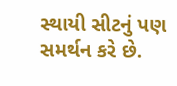સ્થાયી સીટનું પણ સમર્થન કરે છે.